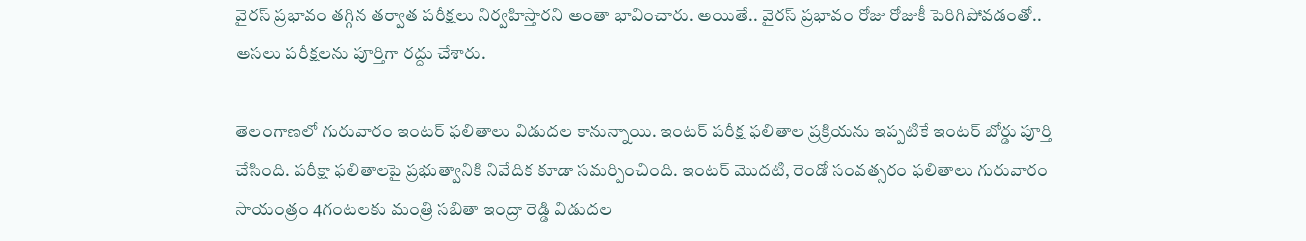వైరస్ ప్రభావం తగ్గిన తర్వాత పరీక్షలు నిర్వహిస్తారని అంతా భావించారు. అయితే.. వైరస్ ప్రభావం రోజు రోజుకీ పెరిగిపోవడంతో.. అసలు పరీక్షలను పూర్తిగా రద్దు చేశారు.

తెలంగాణలో గురువారం ఇంటర్ ఫలితాలు విడుదల కానున్నాయి. ఇంటర్ పరీక్ష ఫలితాల ప్రక్రియను ఇప్పటికే ఇంటర్ బోర్డు పూర్తి చేసింది. పరీక్షా ఫలితాలపై ప్రభుత్వానికి నివేదిక కూడా సమర్పించింది. ఇంటర్ మొదటి, రెండో సంవత్సరం ఫలితాలు గురువారం సాయంత్రం 4గంటలకు మంత్రి సబితా ఇంద్రా రెడ్డి విడుదల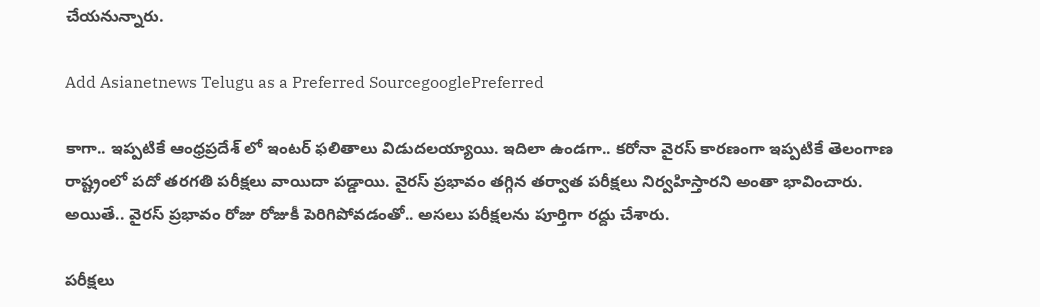చేయనున్నారు.

Add Asianetnews Telugu as a Preferred SourcegooglePreferred

కాగా.. ఇప్పటికే ఆంధ్రప్రదేశ్ లో ఇంటర్ ఫలితాలు విడుదలయ్యాయి. ఇదిలా ఉండగా.. కరోనా వైరస్ కారణంగా ఇప్పటికే తెలంగాణ రాష్ట్రంలో పదో తరగతి పరీక్షలు వాయిదా పడ్డాయి. వైరస్ ప్రభావం తగ్గిన తర్వాత పరీక్షలు నిర్వహిస్తారని అంతా భావించారు. అయితే.. వైరస్ ప్రభావం రోజు రోజుకీ పెరిగిపోవడంతో.. అసలు పరీక్షలను పూర్తిగా రద్దు చేశారు.

పరీక్షలు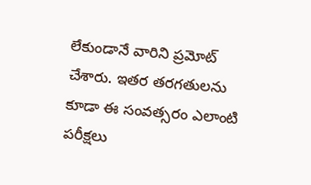లేకుండానే వారిని ప్రమోట్ చేశారు. ఇతర తరగతులను కూడా ఈ సంవత్సరం ఎలాంటి పరీక్షలు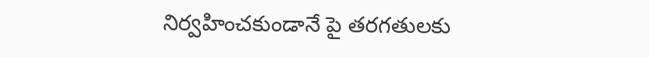నిర్వహించకుండానే పై తరగతులకు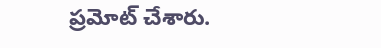ప్రమోట్ చేశారు.